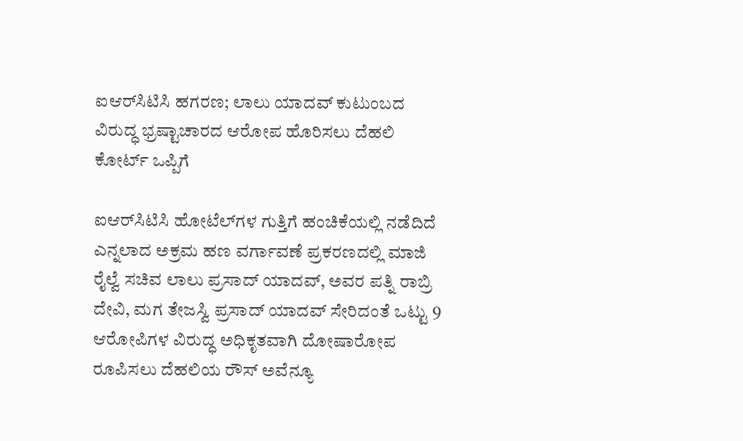ಐಆರ್‌ಸಿಟಿಸಿ ಹಗರಣ; ಲಾಲು ಯಾದವ್ ಕುಟುಂಬದ ವಿರುದ್ಧ ಭ್ರಷ್ಟಾಚಾರದ ಆರೋಪ ಹೊರಿಸಲು ದೆಹಲಿ ಕೋರ್ಟ್ ಒಪ್ಪಿಗೆ

ಐಆರ್‌ಸಿಟಿಸಿ ಹೋಟೆಲ್‌ಗಳ ಗುತ್ತಿಗೆ ಹಂಚಿಕೆಯಲ್ಲಿ ನಡೆದಿದೆ ಎನ್ನಲಾದ ಅಕ್ರಮ ಹಣ ವರ್ಗಾವಣೆ ಪ್ರಕರಣದಲ್ಲಿ ಮಾಜಿ ರೈಲ್ವೆ ಸಚಿವ ಲಾಲು ಪ್ರಸಾದ್ ಯಾದವ್, ಅವರ ಪತ್ನಿ ರಾಬ್ರಿ ದೇವಿ, ಮಗ ತೇಜಸ್ವಿ ಪ್ರಸಾದ್ ಯಾದವ್ ಸೇರಿದಂತೆ ಒಟ್ಟು 9 ಆರೋಪಿಗಳ ವಿರುದ್ಧ ಅಧಿಕೃತವಾಗಿ ದೋಷಾರೋಪ ರೂಪಿಸಲು ದೆಹಲಿಯ ರೌಸ್ ಅವೆನ್ಯೂ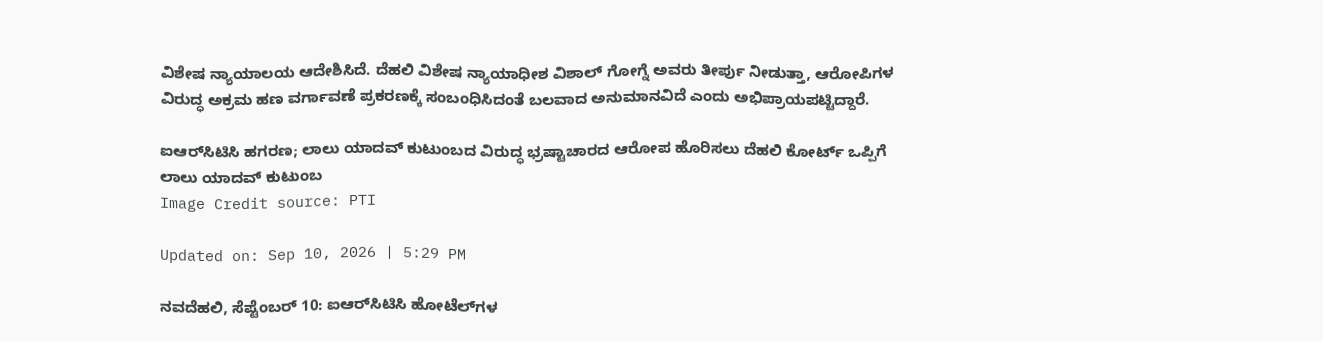ವಿಶೇಷ ನ್ಯಾಯಾಲಯ ಆದೇಶಿಸಿದೆ. ದೆಹಲಿ ವಿಶೇಷ ನ್ಯಾಯಾಧೀಶ ವಿಶಾಲ್ ಗೋಗ್ನೆ ಅವರು ತೀರ್ಪು ನೀಡುತ್ತಾ, ಆರೋಪಿಗಳ ವಿರುದ್ಧ ಅಕ್ರಮ ಹಣ ವರ್ಗಾವಣೆ ಪ್ರಕರಣಕ್ಕೆ ಸಂಬಂಧಿಸಿದಂತೆ ಬಲವಾದ ಅನುಮಾನವಿದೆ ಎಂದು ಅಭಿಪ್ರಾಯಪಟ್ಟಿದ್ದಾರೆ.

ಐಆರ್‌ಸಿಟಿಸಿ ಹಗರಣ; ಲಾಲು ಯಾದವ್ ಕುಟುಂಬದ ವಿರುದ್ಧ ಭ್ರಷ್ಟಾಚಾರದ ಆರೋಪ ಹೊರಿಸಲು ದೆಹಲಿ ಕೋರ್ಟ್ ಒಪ್ಪಿಗೆ
ಲಾಲು ಯಾದವ್ ಕುಟುಂಬ
Image Credit source: PTI

Updated on: Sep 10, 2026 | 5:29 PM

ನವದೆಹಲಿ, ಸೆಪ್ಟೆಂಬರ್ 10: ಐಆರ್‌ಸಿಟಿಸಿ ಹೋಟೆಲ್‌ಗಳ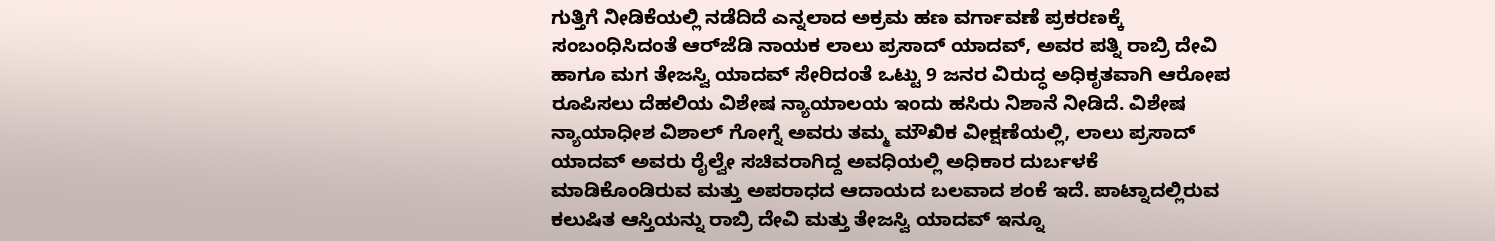ಗುತ್ತಿಗೆ ನೀಡಿಕೆಯಲ್ಲಿ ನಡೆದಿದೆ ಎನ್ನಲಾದ ಅಕ್ರಮ ಹಣ ವರ್ಗಾವಣೆ ಪ್ರಕರಣಕ್ಕೆ ಸಂಬಂಧಿಸಿದಂತೆ ಆರ್‌ಜೆಡಿ ನಾಯಕ ಲಾಲು ಪ್ರಸಾದ್ ಯಾದವ್, ಅವರ ಪತ್ನಿ ರಾಬ್ರಿ ದೇವಿ ಹಾಗೂ ಮಗ ತೇಜಸ್ವಿ ಯಾದವ್ ಸೇರಿದಂತೆ ಒಟ್ಟು 9 ಜನರ ವಿರುದ್ಧ ಅಧಿಕೃತವಾಗಿ ಆರೋಪ ರೂಪಿಸಲು ದೆಹಲಿಯ ವಿಶೇಷ ನ್ಯಾಯಾಲಯ ಇಂದು ಹಸಿರು ನಿಶಾನೆ ನೀಡಿದೆ. ವಿಶೇಷ ನ್ಯಾಯಾಧೀಶ ವಿಶಾಲ್ ಗೋಗ್ನೆ ಅವರು ತಮ್ಮ ಮೌಖಿಕ ವೀಕ್ಷಣೆಯಲ್ಲಿ, ಲಾಲು ಪ್ರಸಾದ್ ಯಾದವ್ ಅವರು ರೈಲ್ವೇ ಸಚಿವರಾಗಿದ್ದ ಅವಧಿಯಲ್ಲಿ ಅಧಿಕಾರ ದುರ್ಬಳಕೆ ಮಾಡಿಕೊಂಡಿರುವ ಮತ್ತು ಅಪರಾಧದ ಆದಾಯದ ಬಲವಾದ ಶಂಕೆ ಇದೆ. ಪಾಟ್ನಾದಲ್ಲಿರುವ ಕಲುಷಿತ ಆಸ್ತಿಯನ್ನು ರಾಬ್ರಿ ದೇವಿ ಮತ್ತು ತೇಜಸ್ವಿ ಯಾದವ್ ಇನ್ನೂ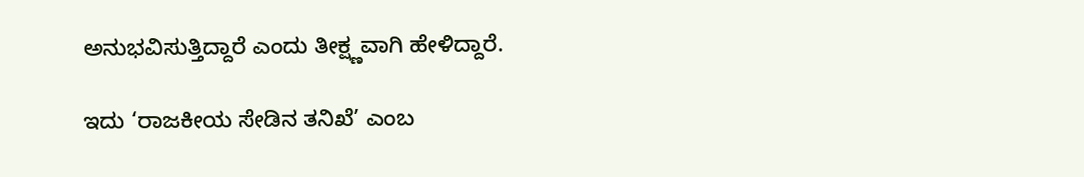ಅನುಭವಿಸುತ್ತಿದ್ದಾರೆ ಎಂದು ತೀಕ್ಷ್ಣವಾಗಿ ಹೇಳಿದ್ದಾರೆ.

ಇದು ‘ರಾಜಕೀಯ ಸೇಡಿನ ತನಿಖೆ’ ಎಂಬ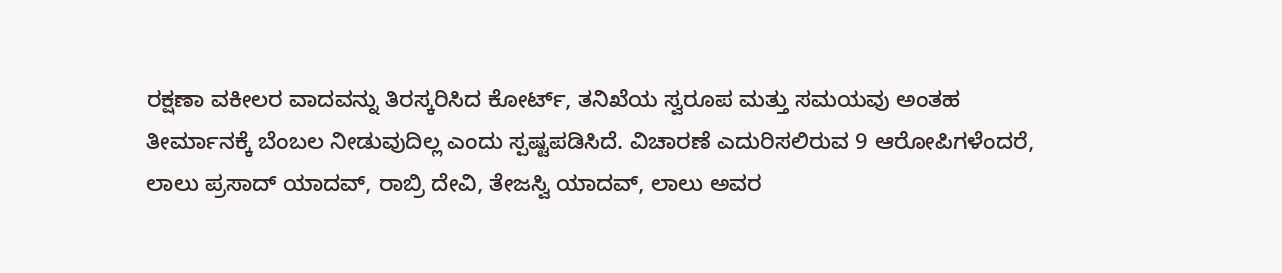ರಕ್ಷಣಾ ವಕೀಲರ ವಾದವನ್ನು ತಿರಸ್ಕರಿಸಿದ ಕೋರ್ಟ್, ತನಿಖೆಯ ಸ್ವರೂಪ ಮತ್ತು ಸಮಯವು ಅಂತಹ ತೀರ್ಮಾನಕ್ಕೆ ಬೆಂಬಲ ನೀಡುವುದಿಲ್ಲ ಎಂದು ಸ್ಪಷ್ಟಪಡಿಸಿದೆ. ವಿಚಾರಣೆ ಎದುರಿಸಲಿರುವ 9 ಆರೋಪಿಗಳೆಂದರೆ, ಲಾಲು ಪ್ರಸಾದ್ ಯಾದವ್, ರಾಬ್ರಿ ದೇವಿ, ತೇಜಸ್ವಿ ಯಾದವ್, ಲಾಲು ಅವರ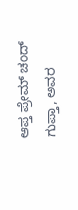ಆಪ್ತ ಪ್ರೇಮ್ ಚಂದ್ ಗುಪ್ತಾ, ಅವರ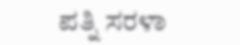ಪತ್ನಿ ಸರಳಾ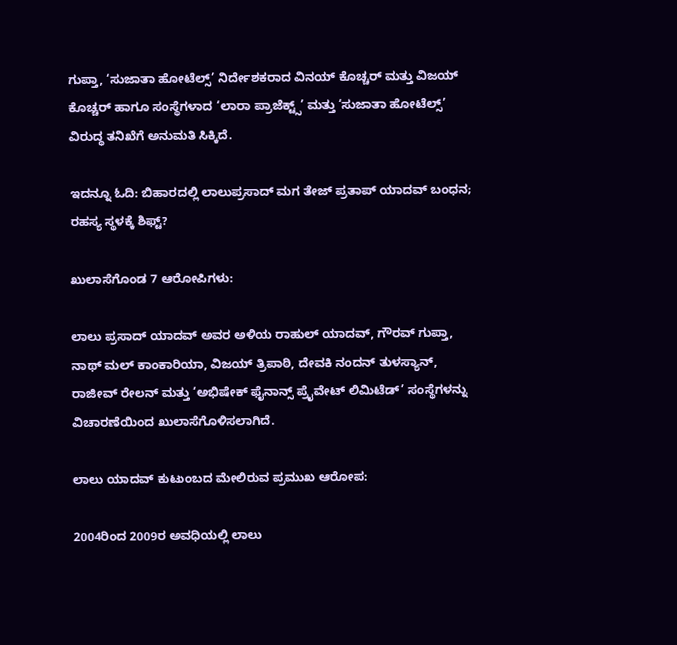ಗುಪ್ತಾ, ‘ಸುಜಾತಾ ಹೋಟೆಲ್ಸ್’ ನಿರ್ದೇಶಕರಾದ ವಿನಯ್ ಕೊಚ್ಚರ್ ಮತ್ತು ವಿಜಯ್ ಕೊಚ್ಚರ್ ಹಾಗೂ ಸಂಸ್ಥೆಗಳಾದ ‘ಲಾರಾ ಪ್ರಾಜೆಕ್ಟ್ಸ್’ ಮತ್ತು ‘ಸುಜಾತಾ ಹೋಟೆಲ್ಸ್’ ವಿರುದ್ಧ ತನಿಖೆಗೆ ಅನುಮತಿ ಸಿಕ್ಕಿದೆ.

ಇದನ್ನೂ ಓದಿ: ಬಿಹಾರದಲ್ಲಿ ಲಾಲುಪ್ರಸಾದ್ ಮಗ ತೇಜ್ ಪ್ರತಾಪ್ ಯಾದವ್ ಬಂಧನ; ರಹಸ್ಯ ಸ್ಥಳಕ್ಕೆ ಶಿಫ್ಟ್?

ಖುಲಾಸೆಗೊಂಡ 7 ಆರೋಪಿಗಳು:

ಲಾಲು ಪ್ರಸಾದ್ ಯಾದವ್ ಅವರ ಅಳಿಯ ರಾಹುಲ್ ಯಾದವ್, ಗೌರವ್ ಗುಪ್ತಾ, ನಾಥ್ ಮಲ್ ಕಾಂಕಾರಿಯಾ, ವಿಜಯ್ ತ್ರಿಪಾಠಿ, ದೇವಕಿ ನಂದನ್ ತುಳಸ್ಯಾನ್, ರಾಜೀವ್ ರೇಲನ್ ಮತ್ತು ‘ಅಭಿಷೇಕ್ ಫೈನಾನ್ಸ್ ಪ್ರೈವೇಟ್ ಲಿಮಿಟೆಡ್’ ಸಂಸ್ಥೆಗಳನ್ನು ವಿಚಾರಣೆಯಿಂದ ಖುಲಾಸೆಗೊಳಿಸಲಾಗಿದೆ.

ಲಾಲು ಯಾದವ್ ಕುಟುಂಬದ ಮೇಲಿರುವ ಪ್ರಮುಖ ಆರೋಪ:

2004ರಿಂದ 2009ರ ಅವಧಿಯಲ್ಲಿ ಲಾಲು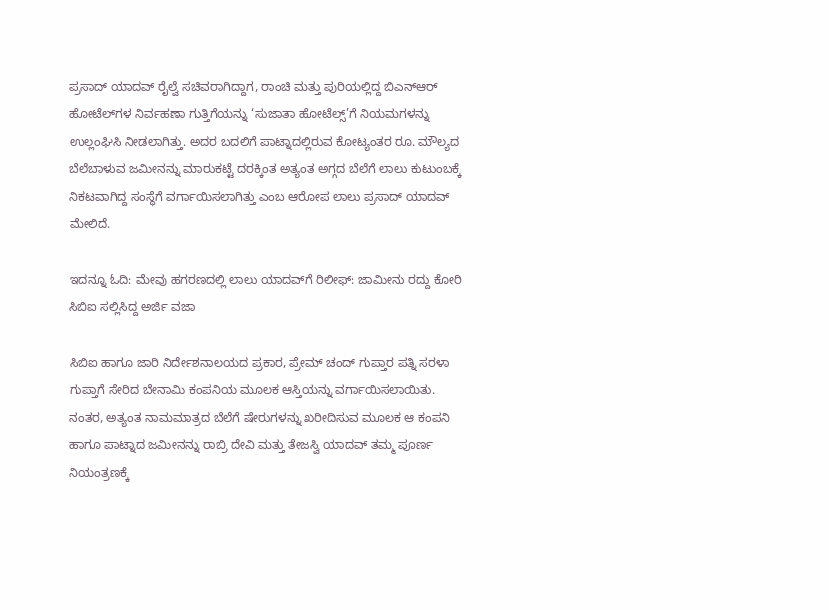ಪ್ರಸಾದ್ ಯಾದವ್ ರೈಲ್ವೆ ಸಚಿವರಾಗಿದ್ದಾಗ, ರಾಂಚಿ ಮತ್ತು ಪುರಿಯಲ್ಲಿದ್ದ ಬಿಎನ್‌ಆರ್ ಹೋಟೆಲ್‌ಗಳ ನಿರ್ವಹಣಾ ಗುತ್ತಿಗೆಯನ್ನು ‘ಸುಜಾತಾ ಹೋಟೆಲ್ಸ್’ಗೆ ನಿಯಮಗಳನ್ನು ಉಲ್ಲಂಘಿಸಿ ನೀಡಲಾಗಿತ್ತು. ಅದರ ಬದಲಿಗೆ ಪಾಟ್ನಾದಲ್ಲಿರುವ ಕೋಟ್ಯಂತರ ರೂ. ಮೌಲ್ಯದ ಬೆಲೆಬಾಳುವ ಜಮೀನನ್ನು ಮಾರುಕಟ್ಟೆ ದರಕ್ಕಿಂತ ಅತ್ಯಂತ ಅಗ್ಗದ ಬೆಲೆಗೆ ಲಾಲು ಕುಟುಂಬಕ್ಕೆ ನಿಕಟವಾಗಿದ್ದ ಸಂಸ್ಥೆಗೆ ವರ್ಗಾಯಿಸಲಾಗಿತ್ತು ಎಂಬ ಆರೋಪ ಲಾಲು ಪ್ರಸಾದ್ ಯಾದವ್ ಮೇಲಿದೆ.

ಇದನ್ನೂ ಓದಿ: ಮೇವು ಹಗರಣದಲ್ಲಿ ಲಾಲು ಯಾದವ್‌ಗೆ ರಿಲೀಫ್: ಜಾಮೀನು ರದ್ದು ಕೋರಿ ಸಿಬಿಐ ಸಲ್ಲಿಸಿದ್ದ ಅರ್ಜಿ ವಜಾ

ಸಿಬಿಐ ಹಾಗೂ ಜಾರಿ ನಿರ್ದೇಶನಾಲಯದ ಪ್ರಕಾರ, ಪ್ರೇಮ್ ಚಂದ್ ಗುಪ್ತಾರ ಪತ್ನಿ ಸರಳಾ ಗುಪ್ತಾಗೆ ಸೇರಿದ ಬೇನಾಮಿ ಕಂಪನಿಯ ಮೂಲಕ ಆಸ್ತಿಯನ್ನು ವರ್ಗಾಯಿಸಲಾಯಿತು. ನಂತರ, ಅತ್ಯಂತ ನಾಮಮಾತ್ರದ ಬೆಲೆಗೆ ಷೇರುಗಳನ್ನು ಖರೀದಿಸುವ ಮೂಲಕ ಆ ಕಂಪನಿ ಹಾಗೂ ಪಾಟ್ನಾದ ಜಮೀನನ್ನು ರಾಬ್ರಿ ದೇವಿ ಮತ್ತು ತೇಜಸ್ವಿ ಯಾದವ್ ತಮ್ಮ ಪೂರ್ಣ ನಿಯಂತ್ರಣಕ್ಕೆ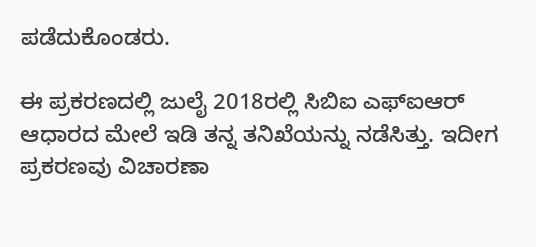ಪಡೆದುಕೊಂಡರು.

ಈ ಪ್ರಕರಣದಲ್ಲಿ ಜುಲೈ 2018ರಲ್ಲಿ ಸಿಬಿಐ ಎಫ್‌ಐಆರ್ ಆಧಾರದ ಮೇಲೆ ಇಡಿ ತನ್ನ ತನಿಖೆಯನ್ನು ನಡೆಸಿತ್ತು. ಇದೀಗ ಪ್ರಕರಣವು ವಿಚಾರಣಾ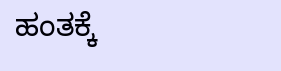ಹಂತಕ್ಕೆ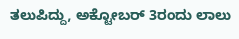ತಲುಪಿದ್ದು, ಅಕ್ಟೋಬರ್ 3ರಂದು ಲಾಲು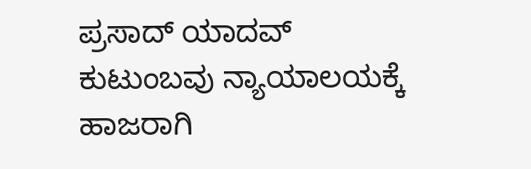ಪ್ರಸಾದ್ ಯಾದವ್ ಕುಟುಂಬವು ನ್ಯಾಯಾಲಯಕ್ಕೆ ಹಾಜರಾಗಿ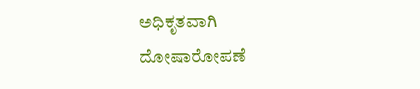ಅಧಿಕೃತವಾಗಿ ದೋಷಾರೋಪಣೆ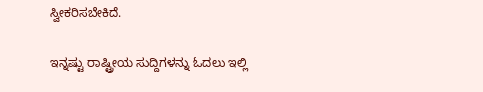ಸ್ವೀಕರಿಸಬೇಕಿದೆ.

ಇನ್ನಷ್ಟು ರಾಷ್ಟ್ರೀಯ ಸುದ್ದಿಗಳನ್ನು ಓದಲು ಇಲ್ಲಿ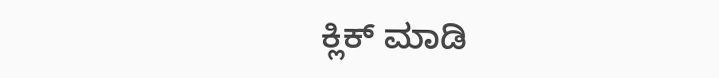ಕ್ಲಿಕ್ ಮಾಡಿ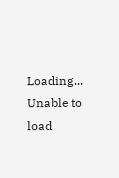Loading...
Unable to load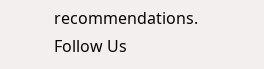recommendations.
Follow Us